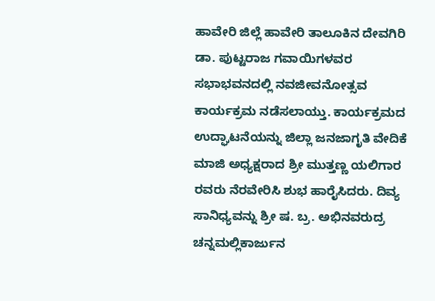ಹಾವೇರಿ ಜಿಲ್ಲೆ ಹಾವೇರಿ ತಾಲೂಕಿನ ದೇವಗಿರಿ ಡಾ. ಪುಟ್ಟರಾಜ ಗವಾಯಿಗಳವರ ಸಭಾಭವನದಲ್ಲಿ ನವಜೀವನೋತ್ಸವ ಕಾರ್ಯಕ್ರಮ ನಡೆಸಲಾಯ್ತು. ಕಾರ್ಯಕ್ರಮದ ಉದ್ಘಾಟನೆಯನ್ನು ಜಿಲ್ಲಾ ಜನಜಾಗೃತಿ ವೇದಿಕೆ ಮಾಜಿ ಅಧ್ಯಕ್ಷರಾದ ಶ್ರೀ ಮುತ್ತಣ್ಣ ಯಲಿಗಾರ ರವರು ನೆರವೇರಿಸಿ ಶುಭ ಹಾರೈಸಿದರು. ದಿವ್ಯ ಸಾನಿಧ್ಯವನ್ನು ಶ್ರೀ ಷ. ಬ್ರ. ಅಭಿನವರುದ್ರ ಚನ್ನಮಲ್ಲಿಕಾರ್ಜುನ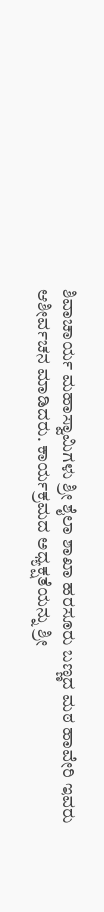ಶಿವಾಚಾರ್ಯ ಮಹಾಸ್ವಾಮಿಗಳು ಶ್ರೀ ಶೈಲಾ ಶಾಖಾ ಹರಸೂರು ಬಣ್ಣದ ಮಠ ಹಾವೇರಿ ಇವರು ಆಶೀರ್ವಚನ ಮಾಡಿದರು. ಕಾರ್ಯಕ್ರಮದ ಅಧ್ಯಕ್ಷತೆಯನ್ನು ಶ್ರೀ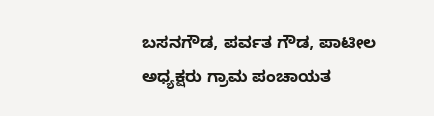ಬಸನಗೌಡ, ಪರ್ವತ ಗೌಡ, ಪಾಟೀಲ ಅಧ್ಯಕ್ಷರು ಗ್ರಾಮ ಪಂಚಾಯತ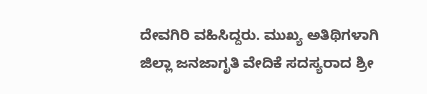ದೇವಗಿರಿ ವಹಿಸಿದ್ದರು. ಮುಖ್ಯ ಅತಿಥಿಗಳಾಗಿ ಜಿಲ್ಲಾ ಜನಜಾಗೃತಿ ವೇದಿಕೆ ಸದಸ್ಯರಾದ ಶ್ರೀ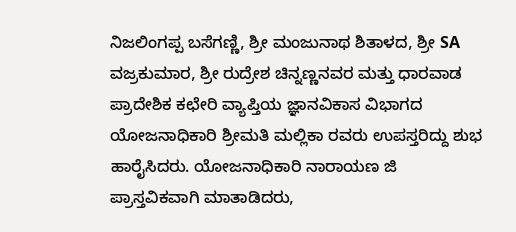ನಿಜಲಿಂಗಪ್ಪ ಬಸೆಗಣ್ಣಿ, ಶ್ರೀ ಮಂಜುನಾಥ ಶಿತಾಳದ, ಶ್ರೀ SA ವಜ್ರಕುಮಾರ, ಶ್ರೀ ರುದ್ರೇಶ ಚಿನ್ನಣ್ಣನವರ ಮತ್ತು ಧಾರವಾಡ ಪ್ರಾದೇಶಿಕ ಕಛೇರಿ ವ್ಯಾಪ್ತಿಯ ಜ್ಞಾನವಿಕಾಸ ವಿಭಾಗದ ಯೋಜನಾಧಿಕಾರಿ ಶ್ರೀಮತಿ ಮಲ್ಲಿಕಾ ರವರು ಉಪಸ್ತರಿದ್ದು ಶುಭ ಹಾರೈಸಿದರು. ಯೋಜನಾಧಿಕಾರಿ ನಾರಾಯಣ ಜಿ ಪ್ರಾಸ್ತವಿಕವಾಗಿ ಮಾತಾಡಿದರು,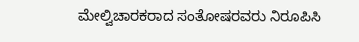ಮೇಲ್ವಿಚಾರಕರಾದ ಸಂತೋಷರವರು ನಿರೂಪಿಸಿ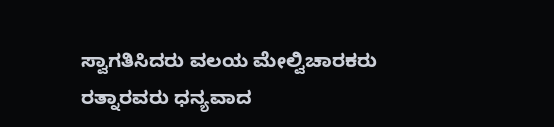ಸ್ವಾಗತಿಸಿದರು ವಲಯ ಮೇಲ್ವಿಚಾರಕರು ರತ್ನಾರವರು ಧನ್ಯವಾದ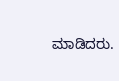ಮಾಡಿದರು.